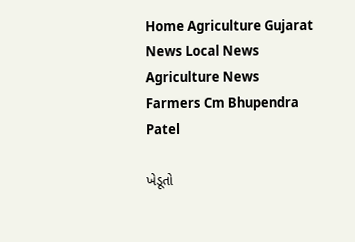Home Agriculture Gujarat News Local News Agriculture News Farmers Cm Bhupendra Patel

ખેડૂતો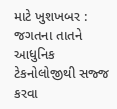માટે ખુશખબર : જગતના તાતને આધુનિક ટેકનોલોજીથી સજ્જ કરવા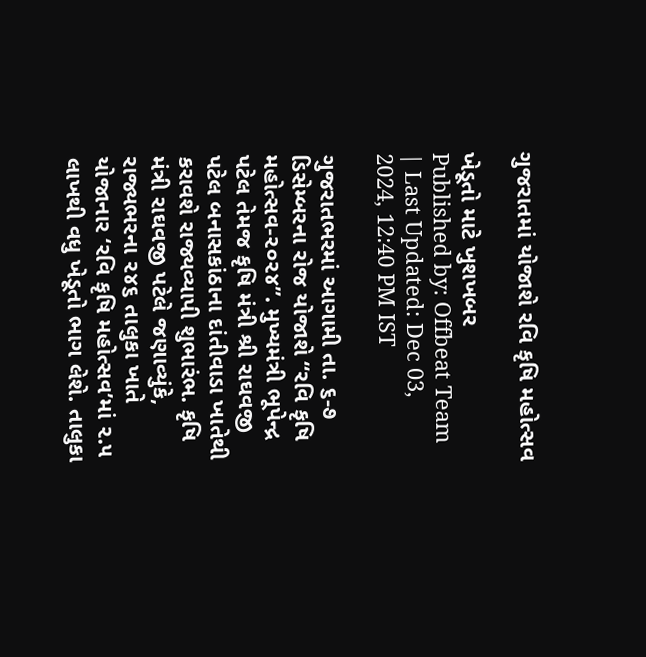ગુજરાતમાં યોજાશે રવિ કૃષિ મહોત્સવ

ખેડૂતો માટે ખુશખબર
Published by: Offbeat Team
| Last Updated: Dec 03, 2024, 12:40 PM IST

ગુજરાતભરમાં આગામી તા. ૬-૭ ડિસેમ્બરના રોજ યોજાશે “રવિ કૃષિ મહોત્સવ-૨૦૨૪”. મુખ્યમંત્રી ભૂપેન્દ્ર પટેલ તેમજ કૃષિ મંત્રી શ્રી રાઘવજી પટેલ બનાસકાંઠાના દાંતીવાડા ખાતેથી કરાવશે રાજ્યવ્યાપી શુભારંભ. કૃષિ મંત્રી રાઘવજી પટેલે જણાવ્યુંકે, રાજ્યભરના ૨૪૬ તાલુકા ખાતે યોજાનાર ‘રવિ કૃષિ મહોત્સવ’માં ૨.૫ લાખથી વધુ ખેડૂતો ભાગ લેશે. તાલુકા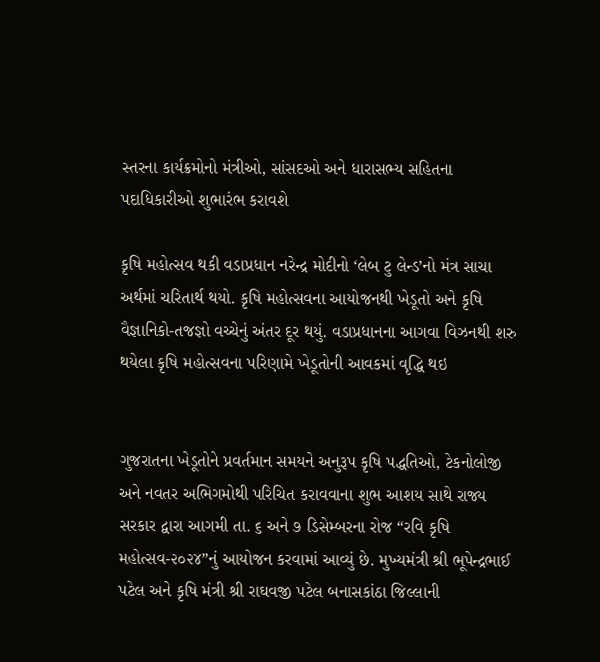સ્તરના કાર્યક્રમોનો મંત્રીઓ, સાંસદઓ અને ધારાસભ્ય સહિતના પદાધિકારીઓ શુભારંભ કરાવશે

કૃષિ મહોત્સવ થકી વડાપ્રધાન નરેન્દ્ર મોદીનો ‘લેબ ટુ લેન્ડ’નો મંત્ર સાચા અર્થમાં ચરિતાર્થ થયો. કૃષિ મહોત્સવના આયોજનથી ખેડૂતો અને કૃષિ વૈજ્ઞાનિકો-તજજ્ઞો વચ્ચેનું અંતર દૂર થયું. વડાપ્રધાનના આગવા વિઝનથી શરુ થયેલા કૃષિ મહોત્સવના પરિણામે ખેડૂતોની આવકમાં વૃદ્ધિ થઇ


ગુજરાતના ખેડૂતોને પ્રવર્તમાન સમયને અનુરૂપ કૃષિ પદ્ધતિઓ, ટેકનોલોજી અને નવતર અભિગમોથી પરિચિત કરાવવાના શુભ આશય સાથે રાજ્ય સરકાર દ્વારા આગમી તા. ૬ અને ૭ ડિસેમ્બરના રોજ “રવિ કૃષિ મહોત્સવ-૨૦૨૪”નું આયોજન કરવામાં આવ્યું છે. મુખ્યમંત્રી શ્રી ભૂપેન્દ્રભાઈ પટેલ અને કૃષિ મંત્રી શ્રી રાઘવજી પટેલ બનાસકાંઠા જિલ્લાની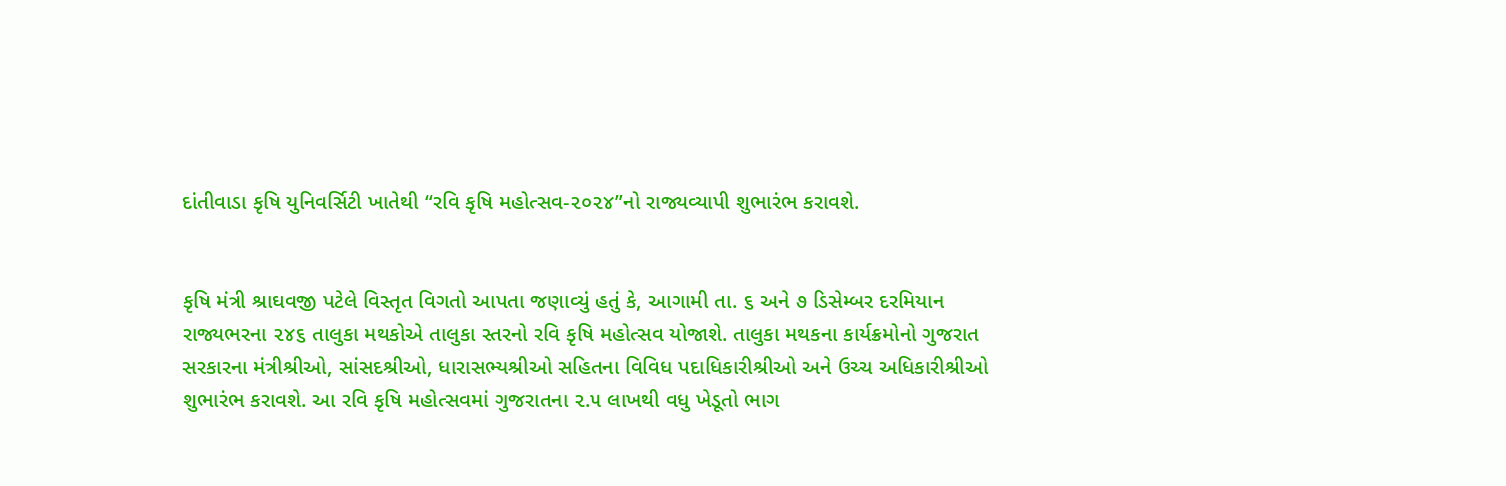દાંતીવાડા કૃષિ યુનિવર્સિટી ખાતેથી “રવિ કૃષિ મહોત્સવ-૨૦૨૪”નો રાજ્યવ્યાપી શુભારંભ કરાવશે.


કૃષિ મંત્રી શ્રાઘવજી પટેલે વિસ્તૃત વિગતો આપતા જણાવ્યું હતું કે, આગામી તા. ૬ અને ૭ ડિસેમ્બર દરમિયાન રાજ્યભરના ૨૪૬ તાલુકા મથકોએ તાલુકા સ્તરનો રવિ કૃષિ મહોત્સવ યોજાશે. તાલુકા મથકના કાર્યક્રમોનો ગુજરાત સરકારના મંત્રીશ્રીઓ, સાંસદશ્રીઓ, ધારાસભ્યશ્રીઓ સહિતના વિવિધ પદાધિકારીશ્રીઓ અને ઉચ્ચ અધિકારીશ્રીઓ શુભારંભ કરાવશે. આ રવિ કૃષિ મહોત્સવમાં ગુજરાતના ૨.૫ લાખથી વધુ ખેડૂતો ભાગ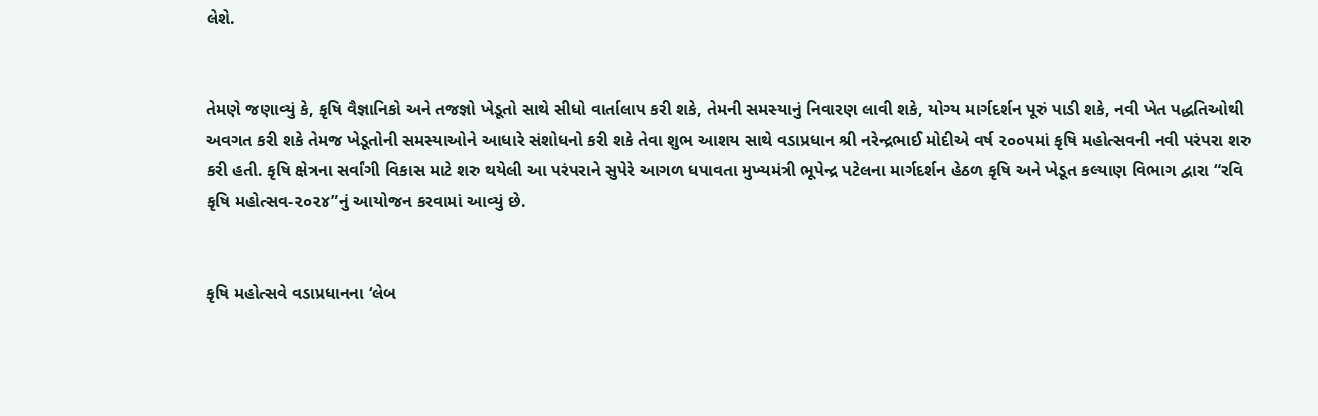લેશે.


તેમણે જણાવ્યું કે, કૃષિ વૈજ્ઞાનિકો અને તજજ્ઞો ખેડૂતો સાથે સીધો વાર્તાલાપ કરી શકે, તેમની સમસ્યાનું નિવારણ લાવી શકે, યોગ્ય માર્ગદર્શન પૂરું પાડી શકે, નવી ખેત પદ્ધતિઓથી અવગત કરી શકે તેમજ ખેડૂતોની સમસ્યાઓને આધારે સંશોધનો કરી શકે તેવા શુભ આશય સાથે વડાપ્રધાન શ્રી નરેન્દ્રભાઈ મોદીએ વર્ષ ૨૦૦૫માં કૃષિ મહોત્સવની નવી પરંપરા શરુ કરી હતી. કૃષિ ક્ષેત્રના સર્વાંગી વિકાસ માટે શરુ થયેલી આ પરંપરાને સુપેરે આગળ ધપાવતા મુખ્યમંત્રી ભૂપેન્દ્ર પટેલના માર્ગદર્શન હેઠળ કૃષિ અને ખેડૂત કલ્યાણ વિભાગ દ્વારા “રવિ કૃષિ મહોત્સવ-૨૦૨૪”નું આયોજન કરવામાં આવ્યું છે.


કૃષિ મહોત્સવે વડાપ્રધાનના ‘લેબ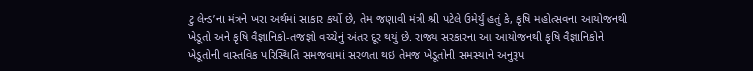ટુ લેન્ડ’ના મંત્રને ખરા અર્થમાં સાકાર કર્યો છે, તેમ જણાવી મંત્રી શ્રી પટેલે ઉમેર્યું હતું કે, કૃષિ મહોત્સવના આયોજનથી ખેડૂતો અને કૃષિ વૈજ્ઞાનિકો-તજજ્ઞો વચ્ચેનું અંતર દૂર થયું છે. રાજ્ય સરકારના આ આયોજનથી કૃષિ વૈજ્ઞાનિકોને ખેડૂતોની વાસ્તવિક પરિસ્થિતિ સમજવામાં સરળતા થઇ તેમજ ખેડૂતોની સમસ્યાને અનુરૂપ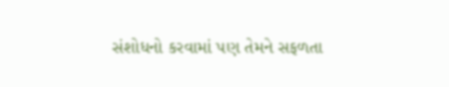સંશોધનો કરવામાં પણ તેમને સફળતા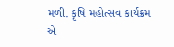મળી. કૃષિ મહોત્સવ કાર્યક્રમ એ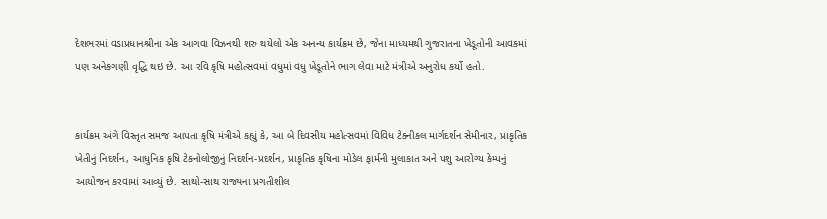દેશભરમાં વડાપ્રધાનશ્રીના એક આગવા વિઝનથી શરુ થયેલો એક અનન્ય કાર્યક્રમ છે, જેના માધ્યમથી ગુજરાતના ખેડૂતોની આવકમાં પણ અનેકગણી વૃદ્ધિ થઇ છે. આ રવિ કૃષિ મહોત્સવમાં વધુમાં વધુ ખેડૂતોને ભાગ લેવા માટે મંત્રીએ અનુરોધ કર્યો હતો.


કાર્યક્રમ અંગે વિસ્તૃત સમજ આપતા કૃષિ મંત્રીએ કહ્યું કે, આ બે દિવસીય મહોત્સવમાં વિવિધ ટેક્નીકલ માર્ગદર્શન સેમીનાર, પ્રાકૃતિક ખેતીનું નિદર્શન, આધુનિક કૃષિ ટેકનોલોજીનું નિદર્શન-પ્રદર્શન, પ્રાકૃતિક કૃષિના મોડેલ ફાર્મની મુલાકાત અને પશુ આરોગ્ય કેમ્પનું આયોજન કરવામાં આવ્યું છે. સાથો-સાથ રાજ્યના પ્રગતીશીલ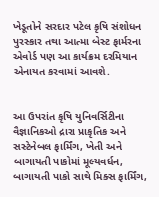ખેડૂતોને સરદાર પટેલ કૃષિ સંશોધન પુરસ્કાર તથા આત્મા બેસ્ટ ફાર્મરના એવોર્ડ પણ આ કાર્યક્રમ દરમિયાન એનાયત કરવામાં આવશે.


આ ઉપરાંત કૃષિ યુનિવર્સિટીના વૈજ્ઞાનિકઓ દ્રારા પ્રાકૃતિક અને સસ્ટેનેબલ ફાર્મિંગ, ખેતી અને બાગાયતી પાકોમાં મૂલ્યવર્ધન, બાગાયતી પાકો સાથે મિક્સ ફાર્મિંગ,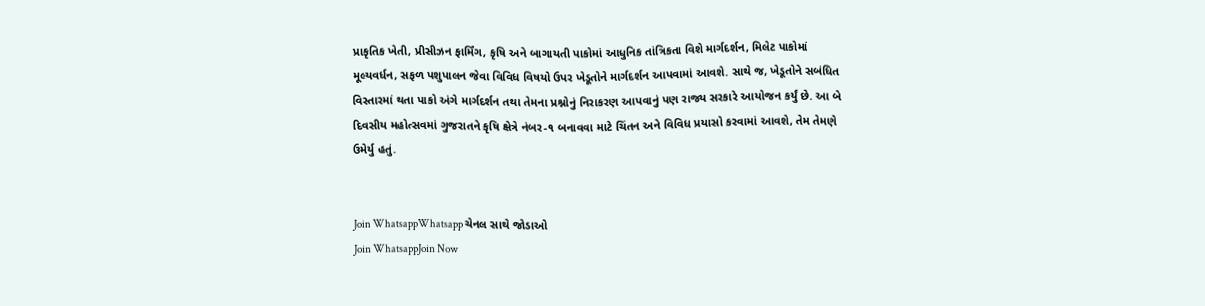પ્રાકૃતિક ખેતી, પ્રીસીઝન ફાર્મિંગ, કૃષિ અને બાગાયતી પાકોમાં આધુનિક તાંત્રિકતા વિશે માર્ગદર્શન, મિલેટ પાકોમાં મૂલ્યવર્ધન, સફળ પશુપાલન જેવા વિવિધ વિષયો ઉપર ખેડૂતોને માર્ગદર્શન આપવામાં આવશે. સાથે જ, ખેડૂતોને સબંધિત વિસ્તારમાં થતા પાકો અંગે માર્ગદર્શન તથા તેમના પ્રશ્નોનું નિરાકરણ આપવાનું પણ રાજ્ય સરકારે આયોજન કર્યું છે. આ બે દિવસીય મહોત્સવમાં ગુજરાતને કૃષિ ક્ષેત્રે નંબર-૧ બનાવવા માટે ચિંતન અને વિવિધ પ્રયાસો કરવામાં આવશે, તેમ તેમણે ઉમેર્યુ હતું.


Join WhatsappWhatsapp ચેનલ સાથે જોડાઓ
Join WhatsappJoin Now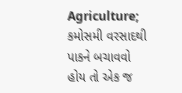Agriculture; કમોસમી વરસાદથી પાકને બચાવવો હોય તો એક જ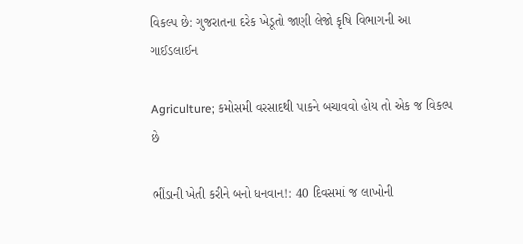વિકલ્પ છે: ગુજરાતના દરેક ખેડૂતો જાણી લેજો કૃષિ વિભાગની આ ગાઈડલાઈન

Agriculture; કમોસમી વરસાદથી પાકને બચાવવો હોય તો એક જ વિકલ્પ છે

ભીંડાની ખેતી કરીને બનો ધનવાન!: 40 દિવસમાં જ લાખોની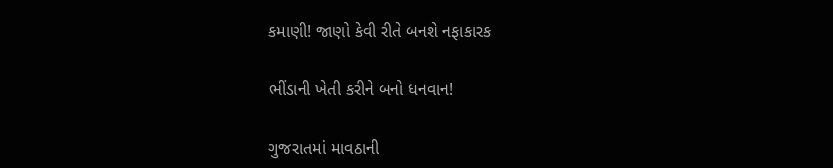કમાણી! જાણો કેવી રીતે બનશે નફાકારક

ભીંડાની ખેતી કરીને બનો ધનવાન!

ગુજરાતમાં માવઠાની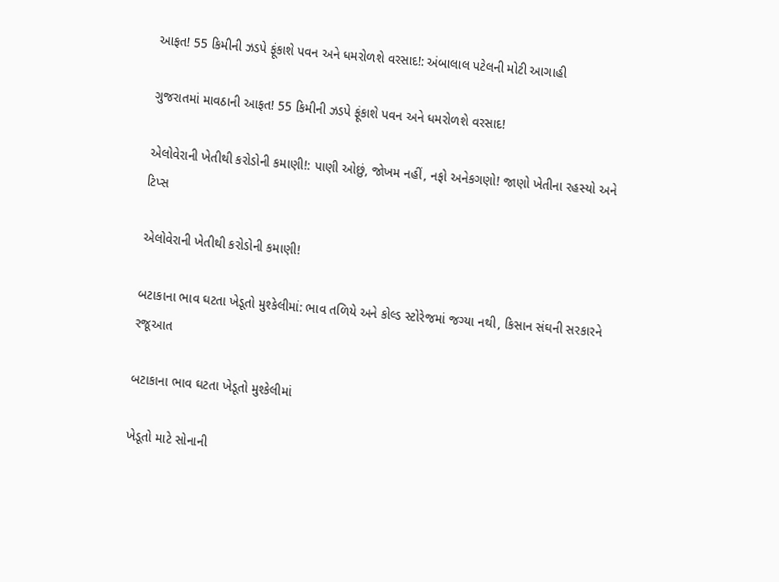આફત! 55 કિમીની ઝડપે ફૂંકાશે પવન અને ધમરોળશે વરસાદ!: અંબાલાલ પટેલની મોટી આગાહી

ગુજરાતમાં માવઠાની આફત! 55 કિમીની ઝડપે ફૂંકાશે પવન અને ધમરોળશે વરસાદ!

એલોવેરાની ખેતીથી કરોડોની કમાણી!: પાણી ઓછું, જોખમ નહીં, નફો અનેકગણો! જાણો ખેતીના રહસ્યો અને ટિપ્સ

એલોવેરાની ખેતીથી કરોડોની કમાણી!

બટાકાના ભાવ ઘટતા ખેડૂતો મુશ્કેલીમાં: ભાવ તળિયે અને કોલ્ડ સ્ટોરેજમાં જગ્યા નથી, કિસાન સંઘની સરકારને રજૂઆત

બટાકાના ભાવ ઘટતા ખેડૂતો મુશ્કેલીમાં

ખેડૂતો માટે સોનાની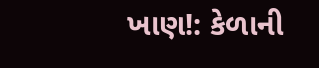ખાણ!: કેળાની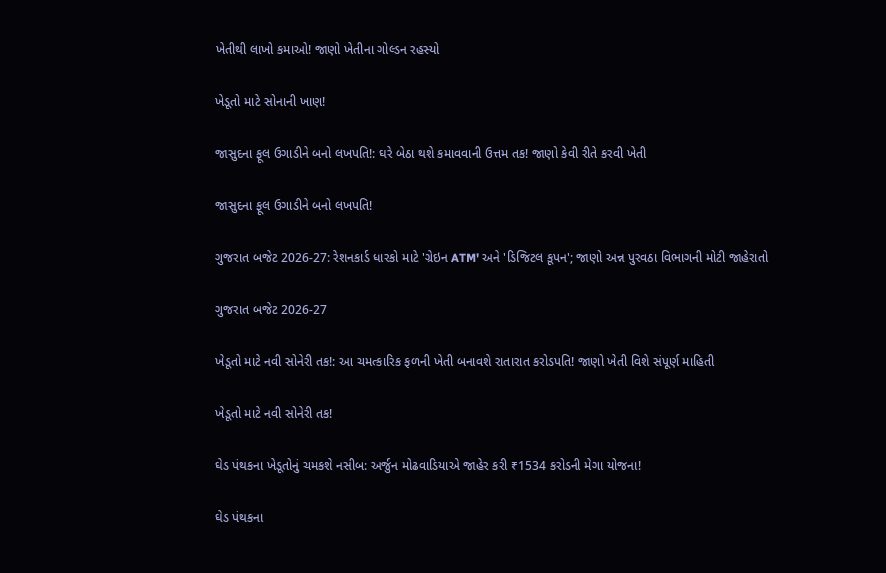ખેતીથી લાખો કમાઓ! જાણો ખેતીના ગોલ્ડન રહસ્યો

ખેડૂતો માટે સોનાની ખાણ!

જાસુદના ફૂલ ઉગાડીને બનો લખપતિ!: ઘરે બેઠા થશે કમાવવાની ઉત્તમ તક! જાણો કેવી રીતે કરવી ખેતી

જાસુદના ફૂલ ઉગાડીને બનો લખપતિ!

ગુજરાત બજેટ 2026-27: રેશનકાર્ડ ધારકો માટે 'ગ્રેઇન ATM' અને 'ડિજિટલ કૂપન'; જાણો અન્ન પુરવઠા વિભાગની મોટી જાહેરાતો

ગુજરાત બજેટ 2026-27

ખેડૂતો માટે નવી સોનેરી તક!: આ ચમત્કારિક ફળની ખેતી બનાવશે રાતારાત કરોડપતિ! જાણો ખેતી વિશે સંપૂર્ણ માહિતી

ખેડૂતો માટે નવી સોનેરી તક!

ઘેડ પંથકના ખેડૂતોનું ચમકશે નસીબ: અર્જુન મોઢવાડિયાએ જાહેર કરી ₹1534 કરોડની મેગા યોજના!

ઘેડ પંથકના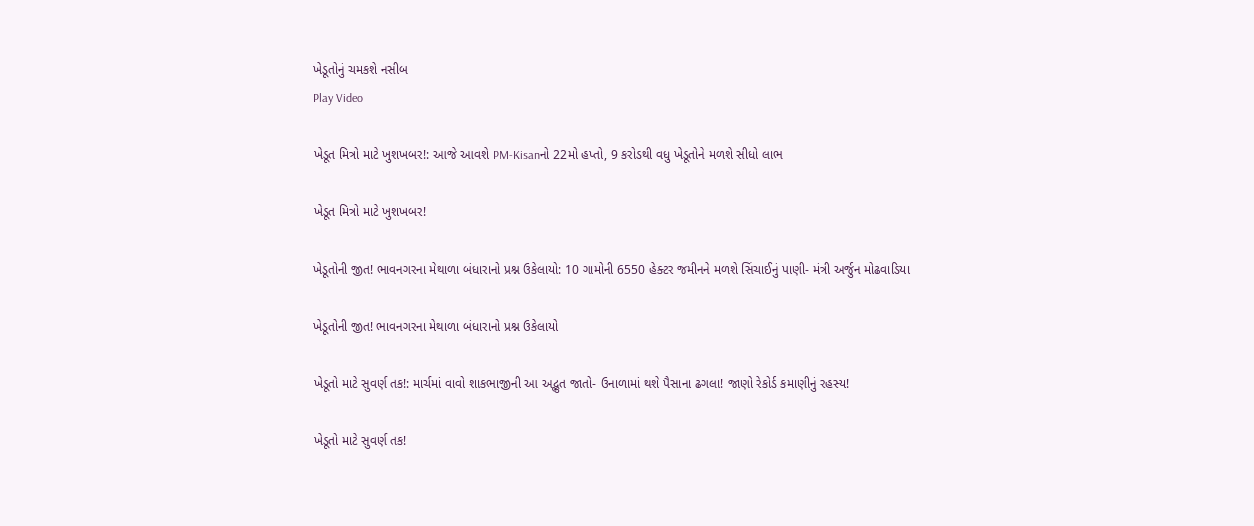ખેડૂતોનું ચમકશે નસીબ
Play Video

ખેડૂત મિત્રો માટે ખુશખબર!: આજે આવશે PM-Kisanનો 22મો હપ્તો, 9 કરોડથી વધુ ખેડૂતોને મળશે સીધો લાભ

ખેડૂત મિત્રો માટે ખુશખબર!

ખેડૂતોની જીત! ભાવનગરના મેથાળા બંધારાનો પ્રશ્ન ઉકેલાયો: 10 ગામોની 6550 હેક્ટર જમીનને મળશે સિંચાઈનું પાણી- મંત્રી અર્જુન મોઢવાડિયા

ખેડૂતોની જીત! ભાવનગરના મેથાળા બંધારાનો પ્રશ્ન ઉકેલાયો

ખેડૂતો માટે સુવર્ણ તક!: માર્ચમાં વાવો શાકભાજીની આ અદ્ભુત જાતો- ઉનાળામાં થશે પૈસાના ઢગલા! જાણો રેકોર્ડ કમાણીનું રહસ્ય!

ખેડૂતો માટે સુવર્ણ તક!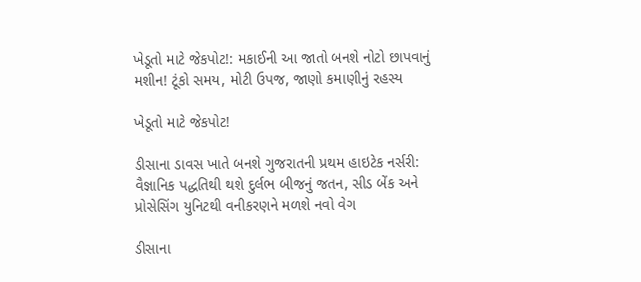ખેડૂતો માટે જેકપોટ!: મકાઈની આ જાતો બનશે નોટો છાપવાનું મશીન! ટૂંકો સમય, મોટી ઉપજ, જાણો કમાણીનું રહસ્ય

ખેડૂતો માટે જેકપોટ!

ડીસાના ડાવસ ખાતે બનશે ગુજરાતની પ્રથમ હાઇટેક નર્સરી: વૈજ્ઞાનિક પદ્ધતિથી થશે દુર્લભ બીજનું જતન, સીડ બેંક અને પ્રોસેસિંગ યુનિટથી વનીકરણને મળશે નવો વેગ

ડીસાના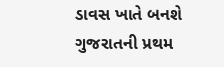ડાવસ ખાતે બનશે ગુજરાતની પ્રથમ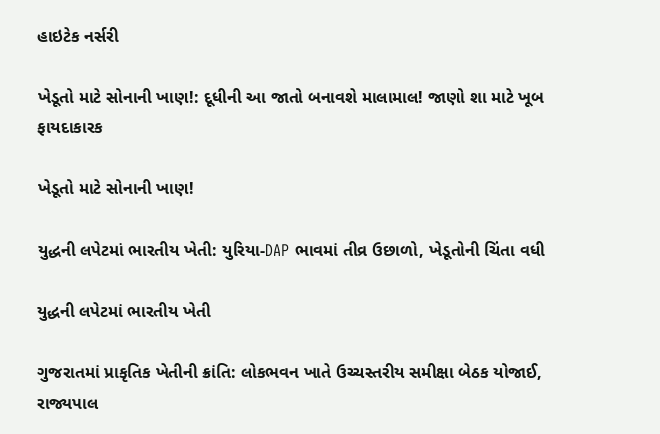હાઇટેક નર્સરી

ખેડૂતો માટે સોનાની ખાણ!: દૂધીની આ જાતો બનાવશે માલામાલ! જાણો શા માટે ખૂબ ફાયદાકારક

ખેડૂતો માટે સોનાની ખાણ!

યુદ્ધની લપેટમાં ભારતીય ખેતી: યુરિયા-DAP ભાવમાં તીવ્ર ઉછાળો, ખેડૂતોની ચિંતા વધી

યુદ્ધની લપેટમાં ભારતીય ખેતી

ગુજરાતમાં પ્રાકૃતિક ખેતીની ક્રાંતિ: લોકભવન ખાતે ઉચ્ચસ્તરીય સમીક્ષા બેઠક યોજાઈ, રાજ્યપાલ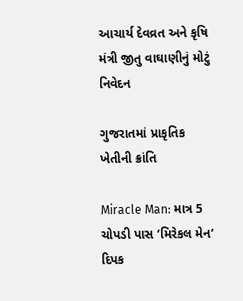આચાર્ય દેવવ્રત અને કૃષિ મંત્રી જીતુ વાઘાણીનું મોટું નિવેદન

ગુજરાતમાં પ્રાકૃતિક ખેતીની ક્રાંતિ

Miracle Man: માત્ર 5 ચોપડી પાસ ‘મિરેકલ મેન’ દિપક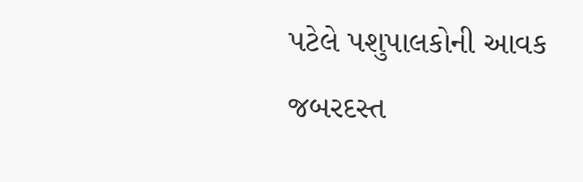પટેલે પશુપાલકોની આવક જબરદસ્ત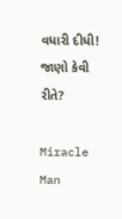વધારી દીધી! જાણો કેવી રીતે?

Miracle Man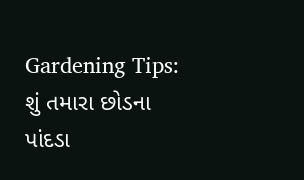Gardening Tips: શું તમારા છોડના પાંદડા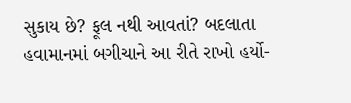સુકાય છે? ફૂલ નથી આવતાં? બદલાતા હવામાનમાં બગીચાને આ રીતે રાખો હર્યો-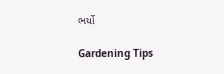ભર્યો

Gardening Tips